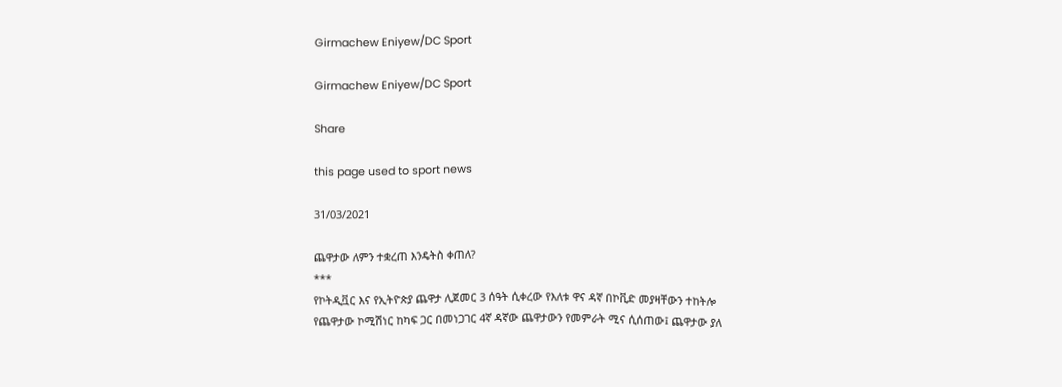Girmachew Eniyew/DC Sport

Girmachew Eniyew/DC Sport

Share

this page used to sport news

31/03/2021

ጨዋታው ለምን ተቋረጠ እንዴትስ ቀጠለ?
***
የኮትዲቯር እና የኢትዮጵያ ጨዋታ ሊጀመር 3 ሰዓት ሲቀረው የእለቱ ዋና ዳኛ በኮቪድ መያዛቸውን ተከትሎ የጨዋታው ኮሚሽነር ከካፍ ጋር በመነጋገር 4ኛ ዳኛው ጨዋታውን የመምራት ሚና ሲሰጠው፤ ጨዋታው ያለ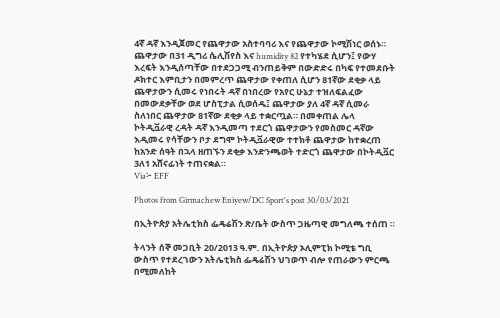4ኛ ዳኛ እንዲጀመር የጨዋታው አስተባባሪ እና የጨዋታው ኮሚሽነር ወሰኑ። ጨዋታው በ31 ዲግሪ ሴሊሽየስ እና humidity 82 የተካሄደ ሲሆን፤ የውሃ እረፍት እንዲሰጣቸው በተደጋጋሚ ብንጠይቅም በውድድሩ በካፍ የተመደቡት ዶክተር እምቢታን በመምረጥ ጨዋታው የቀጠለ ሲሆን 81ኛው ደቂቃ ላይ ጨዋታውን ሲመሩ የነበሩት ዳኛ በነበረው የአየር ሁኔታ ተዝለፍልፈው በመውደቃቸው ወደ ሆስፒታል ሲወሰዱ፤ ጨዋታው ያለ 4ኛ ዳኛ ሲመራ ስለነበር ጨዋታው 81ኛው ደቂቃ ላይ ተቋርጧል። በመቀጠል ሌላ ኮትዲቯራዊ ረዳት ዳኛ እንዲመጣ ተደርጎ ጨዋታውን የመስመር ዳኛው እዲመሩ የሳቸውን ቦታ ደግሞ ኮትዲቯራዊው ተተክቶ ጨዋታው ከተቋረጠ ከአንድ ሰዓት በኋላ ዘጠኙን ደቂቃ እንድንጫወት ተድርጎ ጨዋታው በኮትዲቯር 3ለ1 አሸናፊነት ተጠናቋል።
Via፦ EFF

Photos from Girmachew Eniyew/DC Sport's post 30/03/2021

በኢትዮጵያ አትሌቲክስ ፌዴሬሽን ጽ/ቤት ውስጥ ጋዜጣዊ መግለጫ ተሰጠ ።

ትላንት ሰኞ መጋቢት 20/2013 ዓ.ም. በኢትዮጵያ ኦሊምፒክ ኮሚቴ ግቢ ውስጥ የተደረገውን አትሌቲክስ ፌዴሬሽን ህገወጥ ብሎ የጠራውን ምርጫ በሚመለከት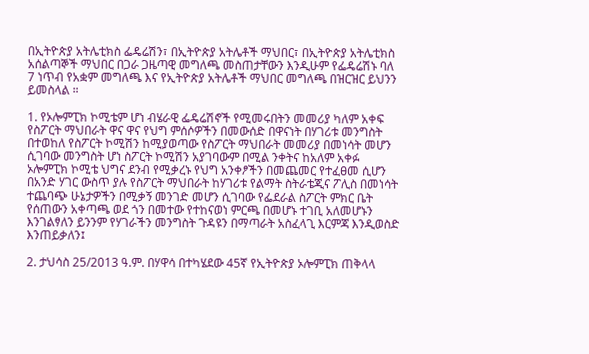በኢትዮጵያ አትሌቲክስ ፌዴሬሽን፣ በኢትዮጵያ አትሌቶች ማህበር፣ በኢትዮጵያ አትሌቲክስ አሰልጣኞች ማህበር በጋራ ጋዜጣዊ መግለጫ መስጠታቸውን እንዲሁም የፌዴሬሽኑ ባለ 7 ነጥብ የአቋም መግለጫ እና የኢትዮጵያ አትሌቶች ማህበር መግለጫ በዝርዝር ይህንን ይመስላል ።

1. የኦሎምፒክ ኮሚቴም ሆነ ብሄራዊ ፌዴሬሽኖች የሚመሩበትን መመሪያ ካለም አቀፍ የስፖርት ማህበራት ዋና ዋና የህግ ምሰሶዎችን በመውሰድ በዋናነት በሃገሪቱ መንግስት በተወከለ የስፖርት ኮሚሽን ከሚያወጣው የስፖርት ማህበራት መመሪያ በመነሳት መሆን ሲገባው መንግስት ሆነ ስፖርት ኮሚሽን አያገባውም በሚል ንቀትና ከአለም አቀፉ ኦሎምፒክ ኮሚቴ ህግና ደንብ የሚቃረኑ የህግ አንቀፆችን በመጨመር የተፈፀመ ሲሆን በአንድ ሃገር ውስጥ ያሉ የስፖርት ማህበራት ከሃገሪቱ የልማት ስትራቴጂና ፖሊስ በመነሳት ተጨባጭ ሁኔታዎችን በሚቃኝ መንገድ መሆን ሲገባው የፌደራል ስፖርት ምክር ቤት የሰጠውን አቀጣጫ ወደ ጎን በመተው የተከናወነ ምርጫ በመሆኑ ተገቢ አለመሆኑን እንገልፃለን ይንንም የሃገራችን መንግስት ጉዳዩን በማጣራት አስፈላጊ እርምጃ እንዲወስድ እንጠይቃለን፤

2. ታህሳስ 25/2013 ዓ.ም. በሃዋሳ በተካሄደው 45ኛ የኢትዮጵያ ኦሎምፒክ ጠቅላላ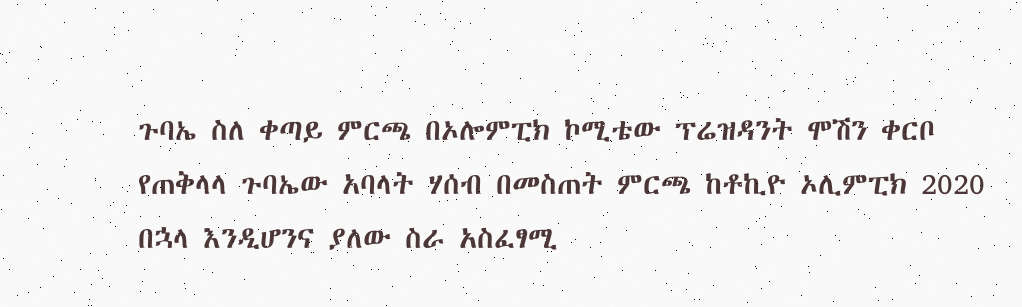ጉባኤ ስለ ቀጣይ ምርጫ በኦሎምፒክ ኮሚቴው ፕሬዝዳንት ሞሽን ቀርቦ የጠቅላላ ጉባኤው አባላት ሃሰብ በመስጠት ምርጫ ከቶኪዮ ኦሊምፒክ 2020 በኋላ እንዲሆንና ያለው ስራ አስፈፃሚ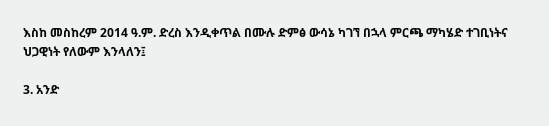እስከ መስከረም 2014 ዓ.ም. ድረስ እንዲቀጥል በሙሉ ድምፅ ውሳኔ ካገኘ በኋላ ምርጫ ማካሄድ ተገቢነትና
ህጋዊነት የለውም እንላለን፤

3. አንድ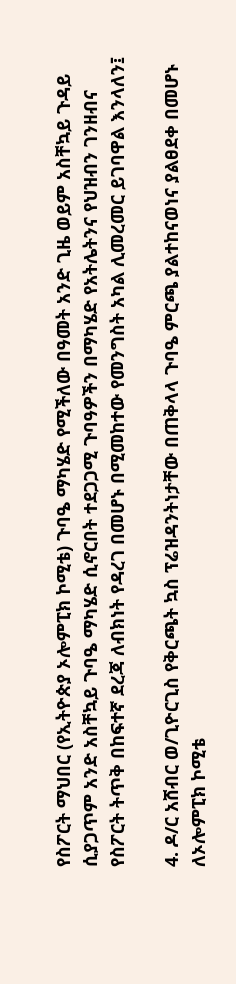የስፖርት ማህበር (የኢትዮጵያ ኦሎምፒክ ኮሚቴ) ጉባዔ ማካሄድ የሚችለው በዓመት አንድ ጊዜ ወይም አስቸኳይ ጉዳይ ሲያጋጥም አንድ አስቸኳይ ጉባዔ ማካሄድ ሲኖርበት ተደጋጋሚ ጉባዓዎችን በማካሄድ የአትሌትንና የህዝብን ገንዘብና የስፖርት ትጥቅ በከፍተኛ ደረጃ ለብክነት የዳረገ በመሆኑ በሚመከተው የመንግስት አካል ሊመረመር ይገባዋል እንላለን፤

4. ዶ/ር አሸብር ወ/ጊዮርጊስ የቅርጫት ኳስ ፕሬዝዳንትነታቸው በጠቅላላ ጉባዔ ምርጫ ያልተከናወነና ያልፀደቀ በመሆኑ ለኦሎምፒክ ኮሚቴ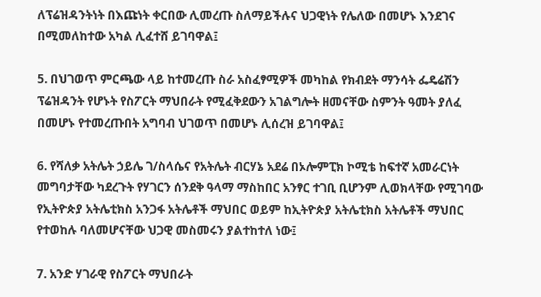ለፕሬዝዳንትነት በእጩነት ቀርበው ሊመረጡ ስለማይችሉና ህጋዊነት የሌለው በመሆኑ እንደገና በሚመለከተው አካል ሊፈተሸ ይገባዋል፤

5. በህገወጥ ምርጫው ላይ ከተመረጡ ስራ አስፈፃሚዎች መካከል የክብደት ማንሳት ፌዴሬሽን ፕሬዝዳንት የሆኑት የስፖርት ማህበራት የሚፈቅደውን አገልግሎት ዘመናቸው ስምንት ዓመት ያለፈ በመሆኑ የተመረጡበት አግባብ ህገወጥ በመሆኑ ሊሰረዝ ይገባዋል፤

6. የሻለቃ አትሌት ኃይሌ ገ/ስላሴና የአትሌት ብርሃኔ አደሬ በኦሎምፒክ ኮሚቴ ከፍተኛ አመራርነት መግባታቸው ካደረጉት የሃገርን ሰንደቅ ዓላማ ማስከበር አንፃር ተገቢ ቢሆንም ሊወክላቸው የሚገባው የኢትዮጵያ አትሌቲክስ አንጋፋ አትሌቶች ማህበር ወይም ከኢትዮጵያ አትሌቲክስ አትሌቶች ማህበር የተወከሉ ባለመሆናቸው ህጋዊ መስመሩን ያልተከተለ ነው፤

7. አንድ ሃገራዊ የስፖርት ማህበራት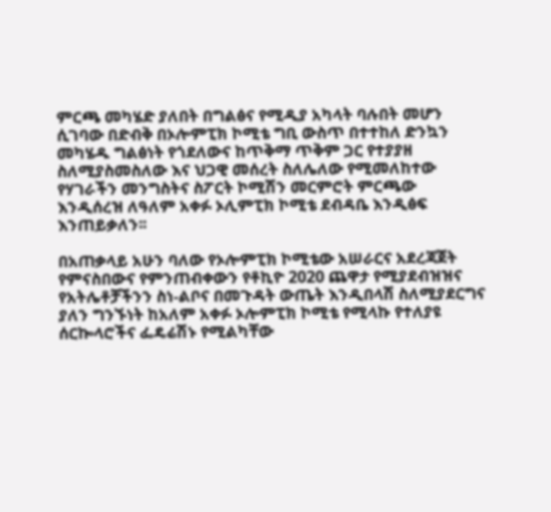ምርጫ መካሄድ ያለበት በግልፅና የሚዲያ አካላት ባሉበት መሆን ሲገባው በድብቅ በኦሎምፒክ ኮሚቴ ግቢ ውስጥ በተተከለ ድንኳን መካሄዱ ግልፅነት የጎደለውና ከጥቅማ ጥቅም ጋር የተያያዘ ስለሚያስመስለው እና ህጋዊ መሰረት ስለሌለው የሚመለከተው የሃገራችን መንግስትና ስፖርት ኮሚሽን መርምሮት ምርጫው እንዲሰረዝ ለዓለም አቀፉ ኦሊምፒክ ኮሚቴ ደብዳቤ እንዲፅፍ እንጠይቃለን፡፡

በአጠቃላይ አሁን ባለው የኦሎምፒክ ኮሚቴው አሠራርና አደረጃጀት የምናስበውና የምንጠብቀውን የቶኪዮ 2020 ጨዋታ የሚያደብዝዝና የአትሌቶቻችንን ስነ-ልቦና በመጉዳት ውጤት እንዲበላሽ ስለሚያደርግና ያለን ግንኙነት ከአለም አቀፉ ኦሎምፒክ ኮሚቴ የሚላኩ የተለያዩ ሰርኰላሮችና ፌዴሬሽኑ የሚልካቸው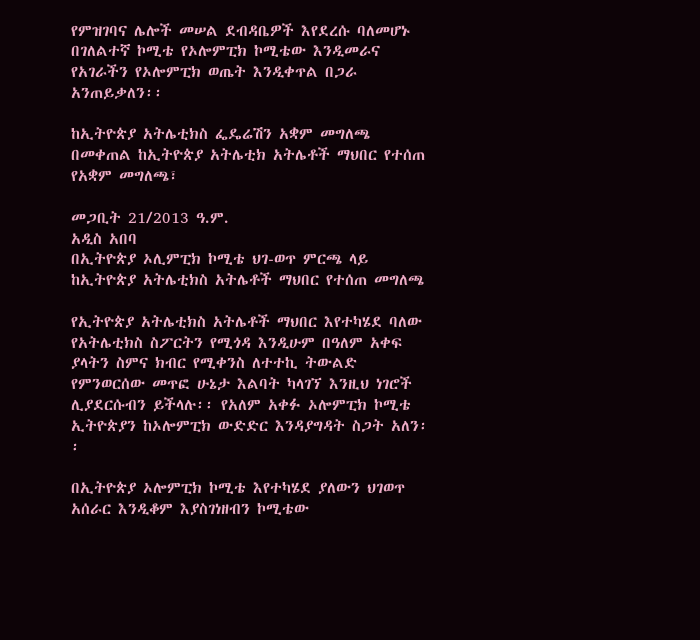የምዝገባና ሌሎች መሠል ደብዳቤዎች እየደረሱ ባለመሆኑ በገለልተኛ ኮሚቴ የኦሎምፒክ ኮሚቴው እንዲመራና የአገራችን የኦሎምፒክ ወጤት እንዲቀጥል በጋራ አንጠይቃለን፡፡

ከኢትዮጵያ አትሌቲክስ ፌዴሬሽን አቋም መግለጫ በመቀጠል ከኢትዮጵያ አትሌቲክ አትሌቶች ማህበር የተሰጠ የአቋም መግለጫ፣

መጋቢት 21/2013 ዓ.ም.
አዲስ አበባ
በኢትዮጵያ ኦሊምፒክ ኮሚቴ ህገ-ወጥ ምርጫ ላይ ከኢትዮጵያ አትሌቲክስ አትሌቶች ማህበር የተሰጠ መግለጫ

የኢትዮጵያ አትሌቲክስ አትሌቶች ማህበር እየተካሄደ ባለው የአትሌቲክስ ስፖርትን የሚጎዳ እንዲሁም በዓለም አቀፍ ያላትን ስምና ክብር የሚቀንስ ለተተኪ ትውልድ የምንወርሰው መጥፎ ሁኔታ እልባት ካላገኘ እንዚህ ነገሮች ሊያደርሱብን ይችላሉ፡፡ የአለም አቀፉ ኦሎምፒክ ኮሚቴ ኢትዮጵያን ከኦሎምፒክ ውድድር እንዳያግዳት ስጋት አለን፡፡

በኢትዮጵያ ኦሎምፒክ ኮሚቴ እየተካሄደ ያለውን ህገወጥ አሰራር እንዲቆም እያስገነዘብን ኮሚቴው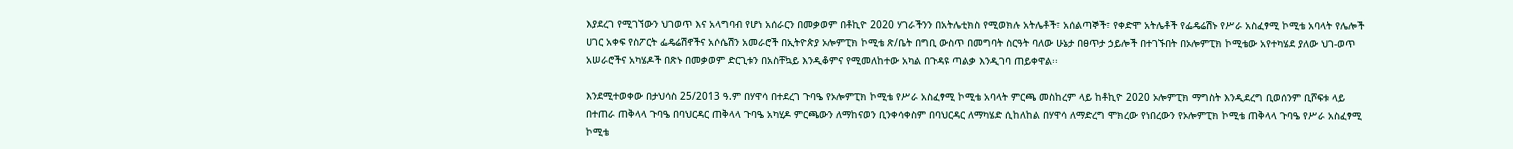እያደረገ የሚገኘውን ህገወጥ እና አላግባብ የሆነ አሰራርን በመቃወም በቶኪዮ 2020 ሃገራችንን በአትሌቲክስ የሚወክሉ አትሌቶች፣ አሰልጣኞች፣ የቀድሞ አትሌቶች የፌዴሬሽኑ የሥራ አስፈፃሚ ኮሚቴ አባላት የሌሎች ሀገር አቀፍ የስፖርት ፌዴሬሽኖችና አሶሴሽን አመራሮች በኢትዮጵያ ኦሎምፒክ ኮሚቴ ጽ/ቤት በግቢ ውስጥ በመግባት ስርዓት ባለው ሁኔታ በፀጥታ ኃይሎች በተገኙበት በኦሎምፒክ ኮሚቴው አየተካሄደ ያለው ህገ-ወጥ አሠራሮችና አካሄዶች በጽኑ በመቃወም ድርጊቱን በአስቸኳይ እንዲቆምና የሚመለከተው አካል በጉዳዩ ጣልቃ እንዲገባ ጠይቀዋል፡፡

እንደሚተወቀው በታህሳስ 25/2013 ዓ.ም በሃዋሳ በተደረገ ጉባዔ የኦሎምፒክ ኮሚቴ የሥራ አስፈፃሚ ኮሚቴ አባላት ምርጫ መስከረም ላይ ከቶኪዮ 2020 ኦሎምፒክ ማግስት እንዲደረግ ቢወሰንም ቢሾፍቱ ላይ በተጠራ ጠቅላላ ጉባዔ በባህርዳር ጠቅላላ ጉባዔ አካሂዶ ምርጫውን ለማከናወን ቢንቀሳቀስም በባህርዳር ለማካሄድ ሲከለከል በሃዋሳ ለማድረግ ሞክረው የነበረውን የኦሎምፒክ ኮሚቴ ጠቅላላ ጉባዔ የሥራ አስፈፃሚ ኮሚቴ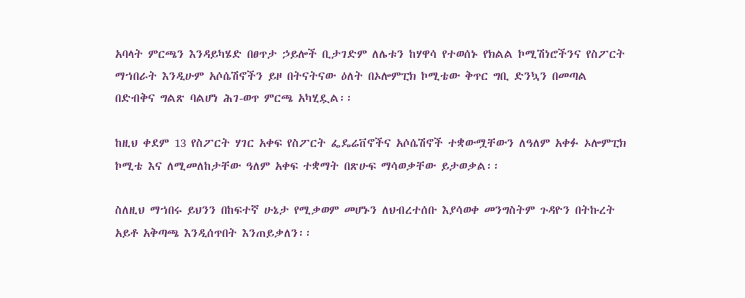አባላት ምርጫን እንዳይካሄድ በፀጥታ ኃይሎች ቢታገድም ለሌቱን ከሃዋሳ የተወሰኑ የክልል ኮሚሽነሮችንና የስፖርት ማኀበራት እንዲሁም አሶሴሽኖችን ይዞ በትናትናው ዕለት በኦሎምፒክ ኮሚቴው ቅጥር ግቢ ድንኳን በመጣል በድብቅና ግልጽ ባልሆነ ሕገ-ወጥ ምርጫ አካሂዷል፡፡

ከዚህ ቀደም 13 የስፖርት ሃገር አቀፍ የስፖርት ፌዴሬቨኖችና አሶሴሽኖች ተቋውሟቸውን ለዓለም አቀፉ ኦሎምፒክ ኮሚቴ እና ለሚመለከታቸው ዓለም አቀፍ ተቋማት በጽሁፍ ማሳወቃቸው ይታወቃል፡፡

ስለዚህ ማኀበሩ ይህንን በከፍተኛ ሁኔታ የሚቃወም መሆኑን ለህብረተሰቡ እያሳወቀ መንግስትም ጉዳዮን በትኩረት አይቶ አቅጣጫ እንዲሰጥበት እንጠይቃለን፡፡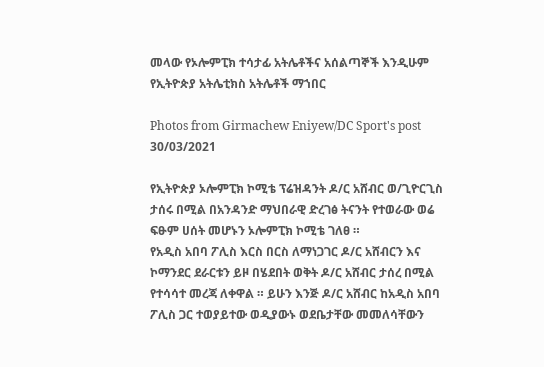መላው የኦሎምፒክ ተሳታፊ አትሌቶችና አሰልጣኞች እንዲሁም
የኢትዮጵያ አትሌቲክስ አትሌቶች ማኀበር

Photos from Girmachew Eniyew/DC Sport's post 30/03/2021

የኢትዮጵያ ኦሎምፒክ ኮሚቴ ፕሬዝዳንት ዶ/ር አሸብር ወ/ጊዮርጊስ ታሰሩ በሚል በአንዳንድ ማህበራዊ ድረገፅ ትናንት የተወራው ወሬ ፍፁም ሀሰት መሆኑን ኦሎምፒክ ኮሚቴ ገለፀ ።
የአዲስ አበባ ፖሊስ እርስ በርስ ለማነጋገር ዶ/ር አሸብርን እና ኮማንደር ደራርቱን ይዞ በሄደበት ወቅት ዶ/ር አሸብር ታሰረ በሚል የተሳሳተ መረጃ ለቀዋል ። ይሁን እንጅ ዶ/ር አሸብር ከአዲስ አበባ ፖሊስ ጋር ተወያይተው ወዲያውኑ ወደቤታቸው መመለሳቸውን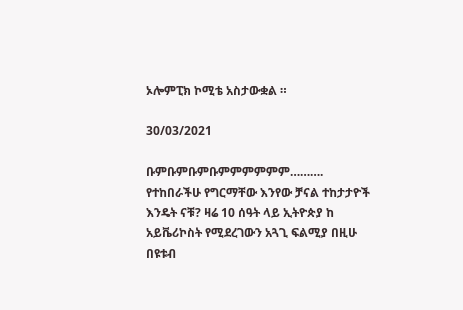ኦሎምፒክ ኮሚቴ አስታውቋል ።

30/03/2021

ቡምቡምቡምቡምምምምምም……….
የተከበራችሁ የግርማቸው እንየው ቻናል ተከታታዮች እንዴት ናቹ? ዛሬ 10 ሰዓት ላይ ኢትዮጵያ ከ አይቬሪኮስት የሚደረገውን አጓጊ ፍልሚያ በዚሁ በዩቱብ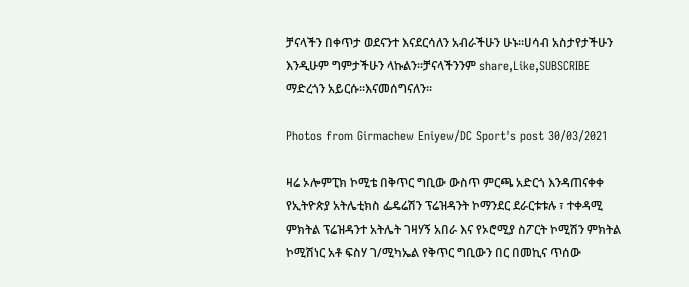ቻናላችን በቀጥታ ወደናንተ እናደርሳለን አብራችሁን ሁኑ፡፡ሀሳብ አስታየታችሁን እንዲሁም ግምታችሁን ላኩልን፡፡ቻናላችንንም share,Like,SUBSCRIBE ማድረጎን አይርሱ፡፡እናመሰግናለን፡፡

Photos from Girmachew Eniyew/DC Sport's post 30/03/2021

ዛሬ ኦሎምፒክ ኮሚቴ በቅጥር ግቢው ውስጥ ምርጫ አድርጎ እንዳጠናቀቀ የኢትዮጵያ አትሌቲክስ ፌዴሬሽን ፕሬዝዳንት ኮማንደር ደራርቱቱሉ ፣ ተቀዳሚ ምክትል ፕሬዝዳንተ አትሌት ገዛሃኝ አበራ እና የኦሮሚያ ስፖርት ኮሚሽን ምክትል ኮሚሽነር አቶ ፍስሃ ገ/ሚካኤል የቅጥር ግቢውን በር በመኪና ጥሰው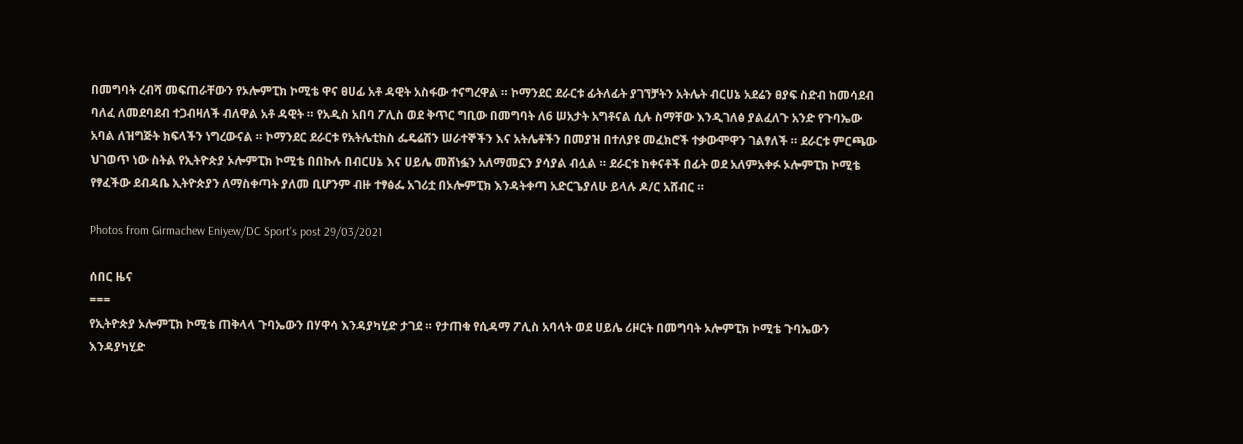በመግባት ረብሻ መፍጠራቸውን የኦሎምፒክ ኮሚቴ ዋና ፀሀፊ አቶ ዳዊት አስፋው ተናግረዋል ። ኮማንደር ደራርቱ ፊትለፊት ያገኘቻትን አትሌት ብርሀኔ አደሬን ፀያፍ ስድብ ከመሳደብ ባለፈ ለመደባደብ ተጋብዛለች ብለዋል አቶ ዳዊት ። የአዲስ አበባ ፖሊስ ወደ ቅጥር ግቢው በመግባት ለ6 ሠአታት አግቶናል ሲሉ ስማቸው እንዲገለፅ ያልፈለጉ አንድ የጉባኤው አባል ለዝግጅት ክፍላችን ነግረውናል ። ኮማንደር ደራርቱ የአትሌቲክስ ፌዴሬሽን ሠራተኞችን እና አትሌቶችን በመያዝ በተለያዩ መፈክሮች ተቃውሞዋን ገልፃለች ። ደራርቱ ምርጫው ህገወጥ ነው ስትል የኢትዮጵያ ኦሎምፒክ ኮሚቴ በበኩሉ በብርሀኔ እና ሀይሌ መሸነፏን አለማመኗን ያሳያል ብሏል ። ደራርቱ ከቀናቶች በፊት ወደ አለምአቀፉ ኦሎምፒክ ኮሚቴ የፃፈችው ደብዳቤ ኢትዮጵያን ለማስቀጣት ያለመ ቢሆንም ብዙ ተፃፅፌ አገሪቷ በኦሎምፒክ እንዳትቀጣ አድርጌያለሁ ይላሉ ዶ/ር አሸብር ።

Photos from Girmachew Eniyew/DC Sport's post 29/03/2021

ሰበር ዜና
===
የኢትዮጵያ ኦሎምፒክ ኮሚቴ ጠቅላላ ጉባኤውን በሃዋሳ እንዳያካሂድ ታገደ ። የታጠቁ የሲዳማ ፖሊስ አባላት ወደ ሀይሌ ሪዞርት በመግባት ኦሎምፒክ ኮሚቴ ጉባኤውን እንዳያካሂድ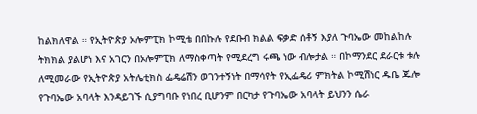ከልክለዋል ። የኢትዮጵያ ኦሎምፒክ ኮሚቴ በበኩሉ የደቡብ ክልል ፍቃድ ሰቶኝ እያለ ጉባኤው መከልከሉ ትክክል ያልሆነ እና አገርን በኦሎምፒክ ለማስቀጣት የሚደረግ ሩጫ ነው ብሎታል ። በኮማንደር ደራርቱ ቱሉ ለሚመራው የኢትዮጵያ አትሌቲክስ ፌዴሬሽን ወገንተኝነት በማሳየት የኢፌዴሪ ምክትል ኮሚሽነር ዱቤ ጁሎ የጉባኤው አባላት እንዳይገኙ ሲያግባቡ የነበረ ቢሆንም በርካታ የጉባኤው አባላት ይህንን ሴራ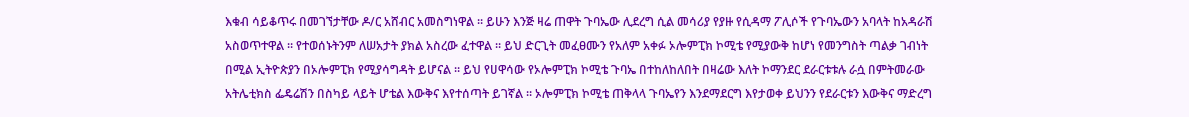እቁብ ሳይቆጥሩ በመገኘታቸው ዶ/ር አሸብር አመስግነዋል ። ይሁን እንጅ ዛሬ ጠዋት ጉባኤው ሊደረግ ሲል መሳሪያ የያዙ የሲዳማ ፖሊሶች የጉባኤውን አባላት ከአዳራሽ አስወጥተዋል ። የተወሰኑትንም ለሠአታት ያክል አስረው ፈተዋል ። ይህ ድርጊት መፈፀሙን የአለም አቀፉ ኦሎምፒክ ኮሚቴ የሚያውቅ ከሆነ የመንግስት ጣልቃ ገብነት በሚል ኢትዮጵያን በኦሎምፒክ የሚያሳግዳት ይሆናል ። ይህ የሀዋሳው የኦሎምፒክ ኮሚቴ ጉባኤ በተከለከለበት በዛሬው እለት ኮማንደር ደራርቱቱሉ ራሷ በምትመራው አትሌቲክስ ፌዴሬሽን በስካይ ላይት ሆቴል እውቅና እየተሰጣት ይገኛል ። ኦሎምፒክ ኮሚቴ ጠቅላላ ጉባኤየን እንደማደርግ እየታወቀ ይህንን የደራርቱን እውቅና ማድረግ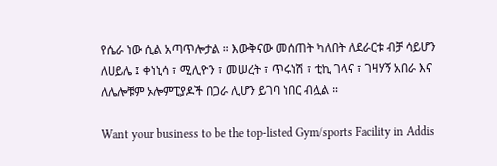የሴራ ነው ሲል አጣጥሎታል ። እውቅናው መሰጠት ካለበት ለደራርቱ ብቻ ሳይሆን ለሀይሌ ፤ ቀነኒሳ ፣ ሚሊዮን ፣ መሠረት ፣ ጥሩነሽ ፣ ቲኪ ገላና ፣ ገዛሃኝ አበራ እና ለሌሎቹም ኦሎምፒያዶች በጋራ ሊሆን ይገባ ነበር ብሏል ።

Want your business to be the top-listed Gym/sports Facility in Addis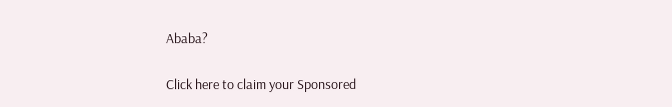Ababa?

Click here to claim your Sponsored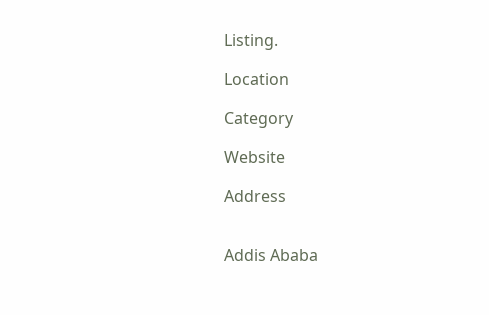Listing.

Location

Category

Website

Address


Addis Ababa